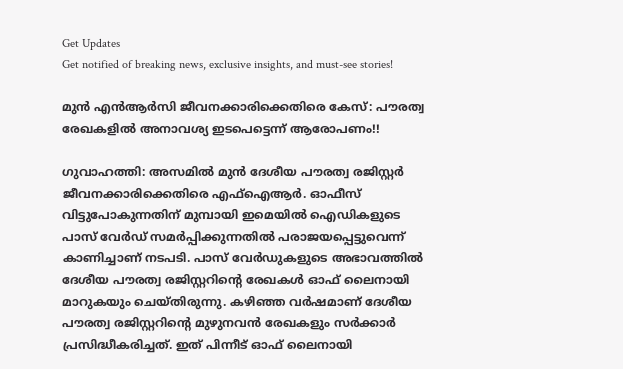Get Updates
Get notified of breaking news, exclusive insights, and must-see stories!

മുന്‍ എന്‍ആര്‍സി ജീവനക്കാരിക്കെതിരെ കേസ്: പൗരത്വ രേഖകളില്‍ അനാവശ്യ ഇടപെട്ടെന്ന് ആരോപണം!!

ഗുവാഹത്തി: അസമില്‍ മുന്‍ ദേശീയ പൗരത്വ രജിസ്റ്റര്‍ ജീവനക്കാരിക്കെതിരെ എഫ്ഐആര്‍. ഓഫീസ് വിട്ടുപോകുന്നതിന് മുമ്പായി ഇമെയില്‍ ഐഡികളുടെ പാസ് വേര്‍ഡ് സമര്‍പ്പിക്കുന്നതില്‍ പരാജയപ്പെട്ടുവെന്ന് കാണിച്ചാണ് നടപടി. പാസ് വേര്‍ഡുകളുടെ അഭാവത്തില്‍ ദേശീയ പൗരത്വ രജിസ്റ്ററിന്റെ രേഖകള്‍ ഓഫ് ലൈനായി മാറുകയും ചെയ്തിരുന്നു. കഴിഞ്ഞ വര്‍ഷമാണ് ദേശീയ പൗരത്വ രജിസ്റ്ററിന്റെ മുഴുനവന്‍ രേഖകളും സര്‍ക്കാര്‍ പ്രസിദ്ധീകരിച്ചത്. ഇത് പിന്നീട് ഓഫ് ലൈനായി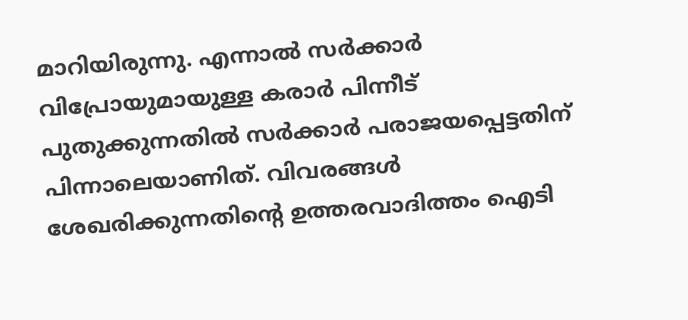മാറിയിരുന്നു. എന്നാല്‍ സര്‍ക്കാര്‍ വിപ്രോയുമായുള്ള കരാര്‍ പിന്നീട് പുതുക്കുന്നതില്‍ സര്‍ക്കാര്‍ പരാജയപ്പെട്ടതിന് പിന്നാലെയാണിത്. വിവരങ്ങള്‍ ശേഖരിക്കുന്നതിന്റെ ഉത്തരവാദിത്തം ഐടി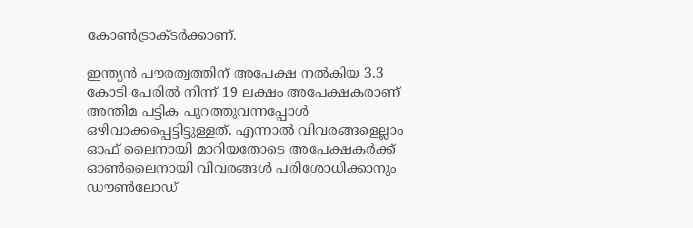കോണ്‍ട്രാക്ടര്‍ക്കാണ്.

ഇന്ത്യന്‍ പൗരത്വത്തിന് അപേക്ഷ നല്‍കിയ 3.3 കോടി പേരില്‍ നിന്ന് 19 ലക്ഷം അപേക്ഷകരാണ് അന്തിമ പട്ടിക പുറത്തുവന്നപ്പോള്‍ ഒഴിവാക്കപ്പെട്ടിട്ടുള്ളത്. എന്നാല്‍ വിവരങ്ങളെല്ലാം ഓഫ് ലൈനായി മാറിയതോടെ അപേക്ഷകര്‍ക്ക് ഓണ്‍ലൈനായി വിവരങ്ങള്‍ പരിശോധിക്കാനും ഡൗണ്‍ലോഡ്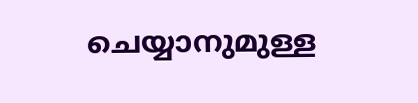ചെയ്യാനുമുള്ള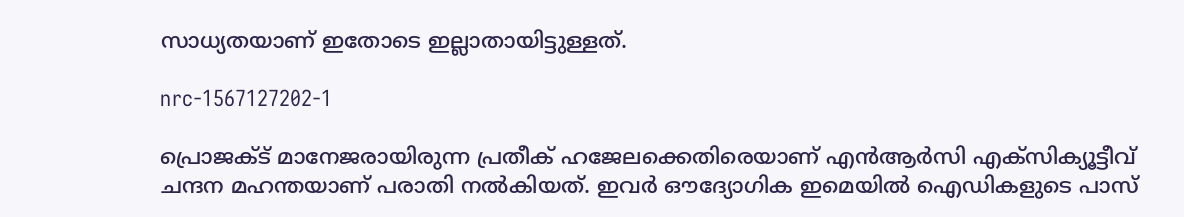സാധ്യതയാണ് ഇതോടെ ഇല്ലാതായിട്ടുള്ളത്.

nrc-1567127202-1

പ്രൊജക്ട് മാനേജരായിരുന്ന പ്രതീക് ഹജേലക്കെതിരെയാണ് എന്‍ആര്‍സി എക്സിക്യൂട്ടീവ് ചന്ദന മഹന്തയാണ് പരാതി നല്‍കിയത്. ഇവര്‍ ഔദ്യോഗിക ഇമെയില്‍ ഐഡികളുടെ പാസ്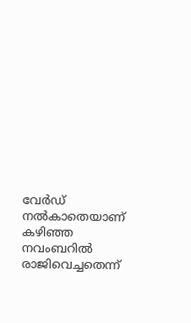വേര്‍ഡ് നല്‍കാതെയാണ് കഴിഞ്ഞ നവംബറില്‍ രാജിവെച്ചതെന്ന്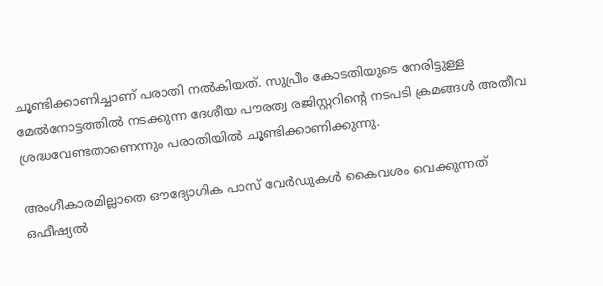ചൂണ്ടിക്കാണിച്ചാണ് പരാതി നല്‍കിയത്. സുപ്രീം കോടതിയുടെ നേരിട്ടുള്ള മേല്‍നോട്ടത്തില്‍ നടക്കുന്ന ദേശീയ പൗരത്വ രജിസ്റ്ററിന്റെ നടപടി ക്രമങ്ങള്‍ അതീവ ശ്രദ്ധവേണ്ടതാണെന്നും പരാതിയില്‍ ചൂണ്ടിക്കാണിക്കുന്നു.

അംഗീകാരമില്ലാതെ ഔദ്യോഗിക പാസ് വേര്‍ഡുകള്‍ കൈവശം വെക്കുന്നത് ഒഫീഷ്യല്‍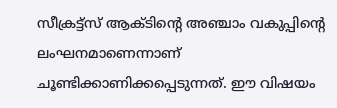സീക്രട്ട്സ് ആക്ടിന്റെ അ‍ഞ്ചാം വകുപ്പിന്റെ ലംഘനമാണെന്നാണ് ചൂണ്ടിക്കാണിക്കപ്പെടുന്നത്. ഈ വിഷയം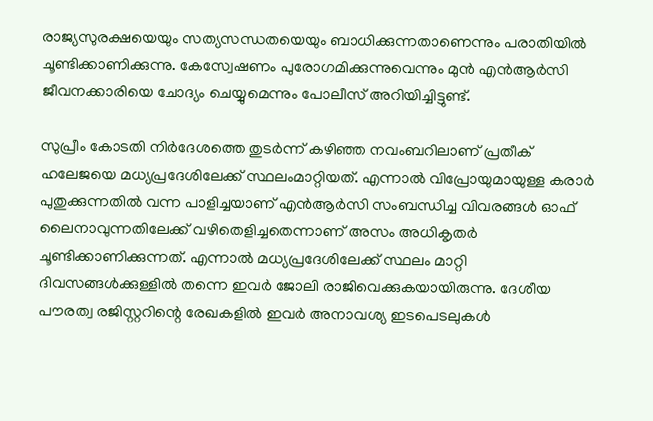രാജ്യസുരക്ഷയെയും സത്യസന്ധതയെയും ബാധിക്കുന്നതാണെന്നും പരാതിയില്‍ ചൂണ്ടിക്കാണിക്കുന്നു. കേസ്വേഷണം പുരോഗമിക്കുന്നുവെന്നും മുന്‍ എന്‍ആര്‍സി ജീവനക്കാരിയെ ചോദ്യം ചെയ്യുമെന്നും പോലീസ് അറിയിച്ചിട്ടുണ്ട്.

സുപ്രീം കോടതി നിര്‍ദേശത്തെ തുടര്‍ന്ന് കഴിഞ്ഞ നവംബറിലാണ് പ്രതീക് ഹലേജയെ മധ്യപ്രദേശിലേക്ക് സ്ഥലംമാറ്റിയത്. എന്നാല്‍ വിപ്രോയുമായുള്ള കരാര്‍ പുതുക്കുന്നതില്‍ വന്ന പാളിച്ചയാണ് എന്‍ആര്‍സി സംബന്ധിച്ച വിവരങ്ങള്‍ ഓഫ് ലൈനാവുന്നതിലേക്ക് വഴിതെളിച്ചതെന്നാണ് അസം അധികൃതര്‍ ചൂണ്ടിക്കാണിക്കുന്നത്. എന്നാല്‍ മധ്യപ്രദേശിലേക്ക് സ്ഥലം മാറ്റി ദിവസങ്ങള്‍ക്കുള്ളില്‍ തന്നെ ഇവര്‍ ജോലി രാജിവെക്കുകയായിരുന്നു. ദേശീയ പൗരത്വ രജിസ്റ്ററിന്റെ രേഖകളില്‍ ഇവര്‍ അനാവശ്യ ഇടപെടലുകള്‍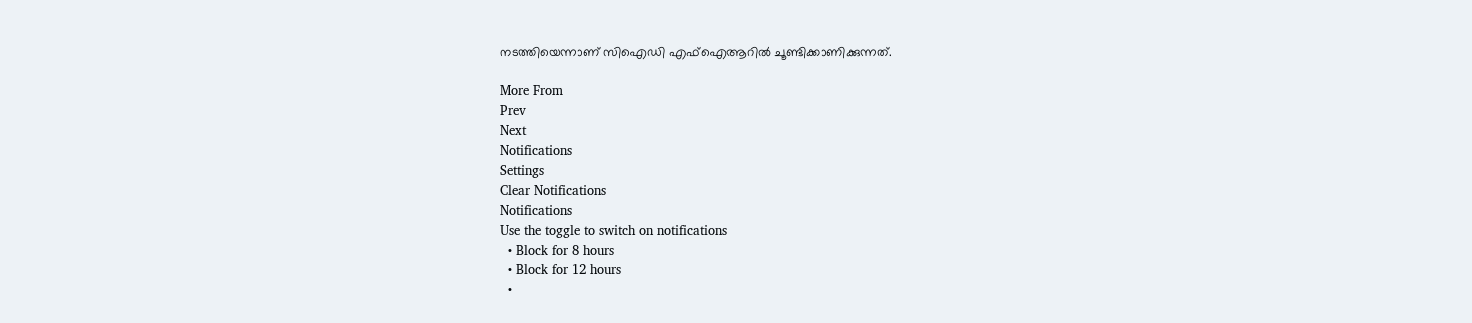നടത്തിയെന്നാണ് സിഐഡി എഫ്ഐആറില്‍ ചൂണ്ടിക്കാണിക്കുന്നത്.

More From
Prev
Next
Notifications
Settings
Clear Notifications
Notifications
Use the toggle to switch on notifications
  • Block for 8 hours
  • Block for 12 hours
  •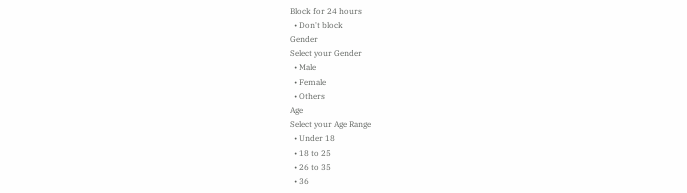Block for 24 hours
  • Don't block
Gender
Select your Gender
  • Male
  • Female
  • Others
Age
Select your Age Range
  • Under 18
  • 18 to 25
  • 26 to 35
  • 36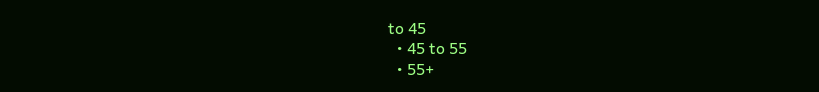to 45
  • 45 to 55
  • 55+